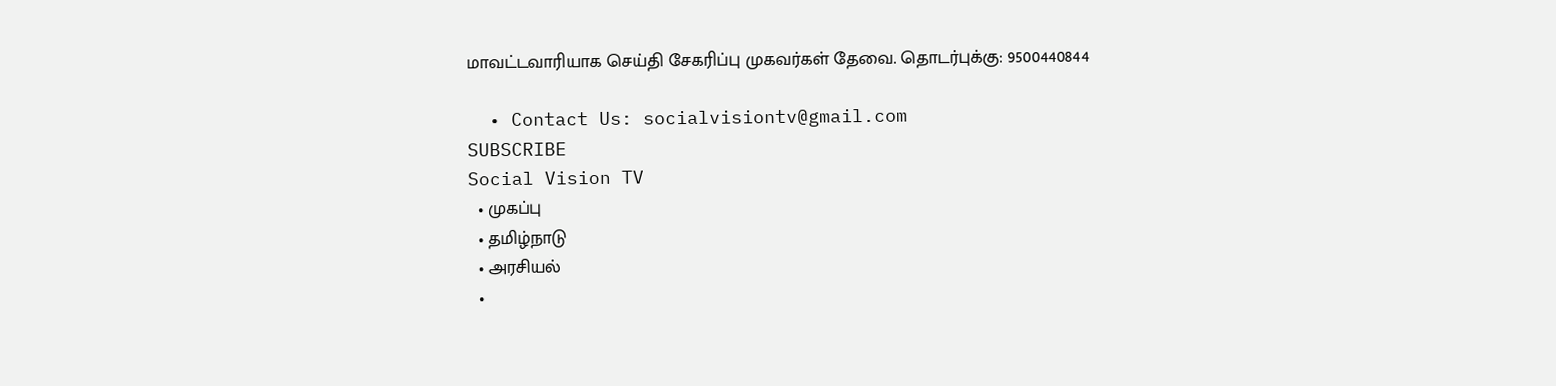மாவட்டவாரியாக செய்தி சேகரிப்பு முகவர்கள் தேவை. தொடர்புக்கு: 9500440844

  • Contact Us: socialvisiontv@gmail.com
SUBSCRIBE
Social Vision TV
  • முகப்பு
  • தமிழ்நாடு
  • அரசியல்
  •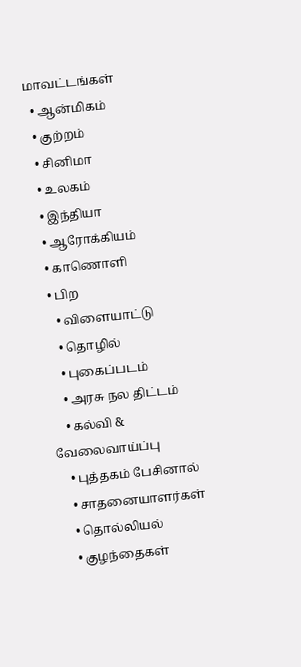மாவட்டங்கள்
  • ஆன்மிகம்
  • குற்றம்
  • சினிமா
  • உலகம்
  • இந்தியா
  • ஆரோக்கியம்
  • காணொளி
  • பிற
    • விளையாட்டு
    • தொழில்
    • புகைப்படம்
    • அரசு நல திட்டம்
    • கல்வி & வேலைவாய்ப்பு
    • புத்தகம் பேசினால்
    • சாதனையாளர்கள்
    • தொல்லியல்
    • குழந்தைகள்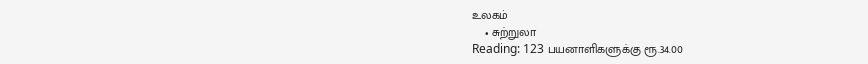உலகம்
    • சுற்றுலா
Reading: 123 பயனாளிகளுக்கு ரூ.34.00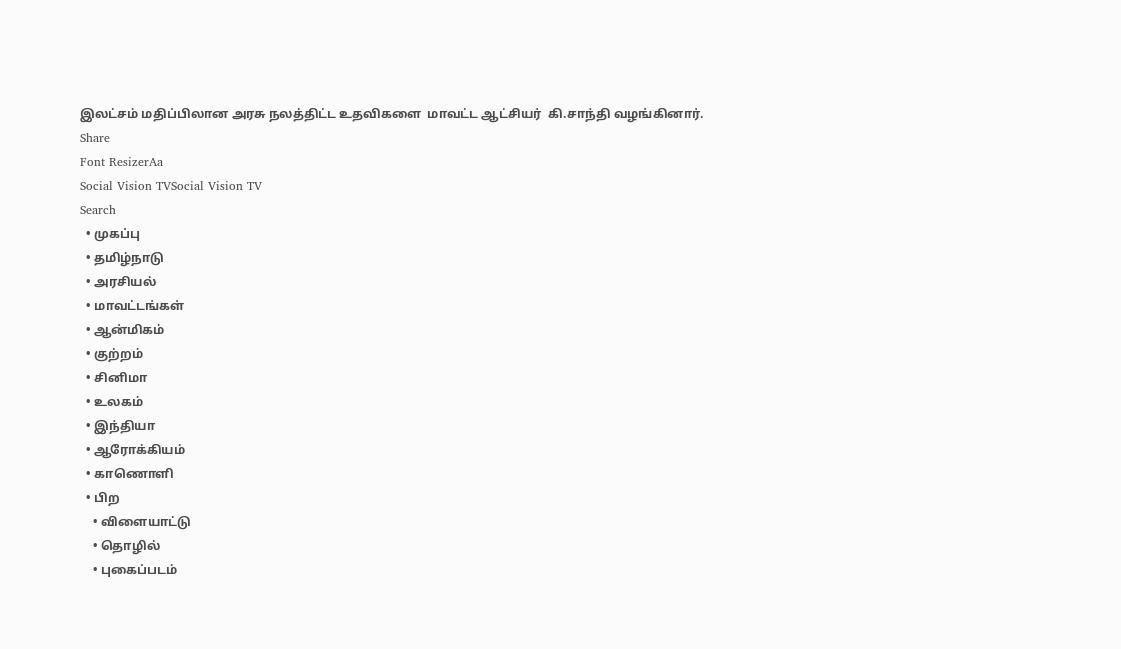இலட்சம் மதிப்பிலான அரசு நலத்திட்ட உதவிகளை  மாவட்ட ஆட்சியர்  கி.சாந்தி வழங்கினார்.
Share
Font ResizerAa
Social Vision TVSocial Vision TV
Search
  • முகப்பு
  • தமிழ்நாடு
  • அரசியல்
  • மாவட்டங்கள்
  • ஆன்மிகம்
  • குற்றம்
  • சினிமா
  • உலகம்
  • இந்தியா
  • ஆரோக்கியம்
  • காணொளி
  • பிற
    • விளையாட்டு
    • தொழில்
    • புகைப்படம்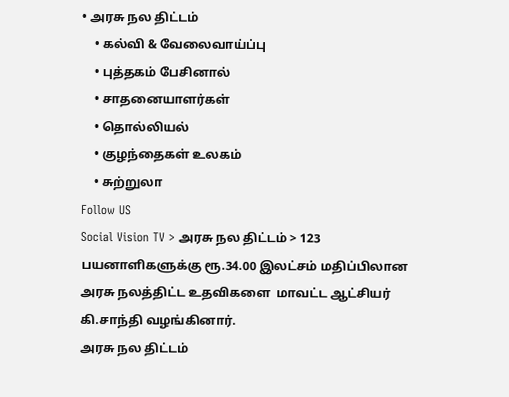• அரசு நல திட்டம்
    • கல்வி & வேலைவாய்ப்பு
    • புத்தகம் பேசினால்
    • சாதனையாளர்கள்
    • தொல்லியல்
    • குழந்தைகள் உலகம்
    • சுற்றுலா
Follow US
Social Vision TV > அரசு நல திட்டம் > 123 பயனாளிகளுக்கு ரூ.34.00 இலட்சம் மதிப்பிலான அரசு நலத்திட்ட உதவிகளை  மாவட்ட ஆட்சியர்  கி.சாந்தி வழங்கினார்.
அரசு நல திட்டம்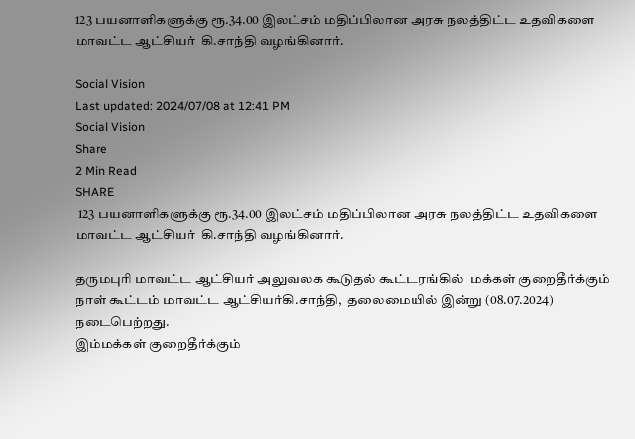123 பயனாளிகளுக்கு ரூ.34.00 இலட்சம் மதிப்பிலான அரசு நலத்திட்ட உதவிகளை  மாவட்ட ஆட்சியர்  கி.சாந்தி வழங்கினார்.

Social Vision
Last updated: 2024/07/08 at 12:41 PM
Social Vision
Share
2 Min Read
SHARE
 123 பயனாளிகளுக்கு ரூ.34.00 இலட்சம் மதிப்பிலான அரசு நலத்திட்ட உதவிகளை மாவட்ட ஆட்சியர்  கி.சாந்தி வழங்கினார்.

தருமபுரி மாவட்ட ஆட்சியர் அலுவலக கூடுதல் கூட்டரங்கில்  மக்கள் குறைதீர்க்கும் நாள் கூட்டம் மாவட்ட ஆட்சியர்கி.சாந்தி,  தலைமையில் இன்று (08.07.2024) நடைபெற்றது.
இம்மக்கள் குறைதீர்க்கும்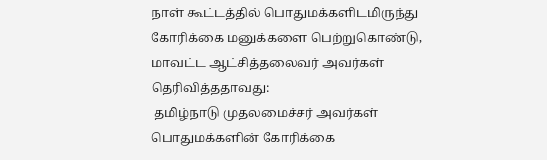நாள் கூட்டத்தில் பொதுமக்களிடமிருந்து கோரிக்கை மனுக்களை பெற்றுகொண்டு, மாவட்ட ஆட்சித்தலைவர் அவர்கள் தெரிவித்ததாவது:
 தமிழ்நாடு முதலமைச்சர் அவர்கள் பொதுமக்களின் கோரிக்கை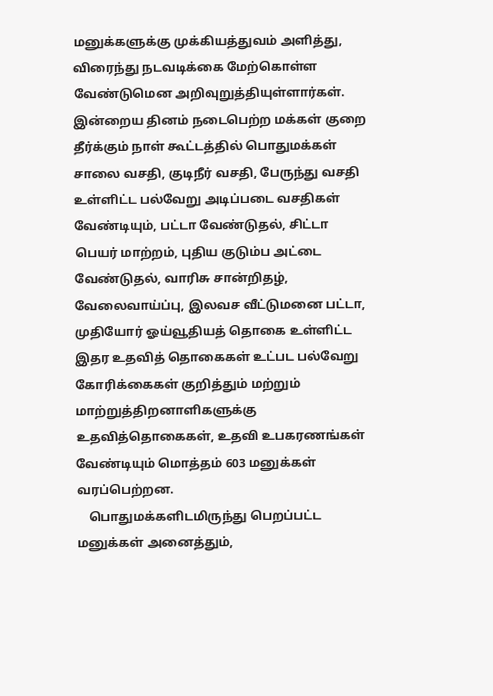மனுக்களுக்கு முக்கியத்துவம் அளித்து, விரைந்து நடவடிக்கை மேற்கொள்ள வேண்டுமென அறிவுறுத்தியுள்ளார்கள். இன்றைய தினம் நடைபெற்ற மக்கள் குறை தீர்க்கும் நாள் கூட்டத்தில் பொதுமக்கள் சாலை வசதி, குடிநீர் வசதி, பேருந்து வசதி உள்ளிட்ட பல்வேறு அடிப்படை வசதிகள் வேண்டியும், பட்டா வேண்டுதல், சிட்டா பெயர் மாற்றம், புதிய குடும்ப அட்டை வேண்டுதல், வாரிசு சான்றிதழ், வேலைவாய்ப்பு, இலவச வீட்டுமனை பட்டா, முதியோர் ஓய்வூதியத் தொகை உள்ளிட்ட இதர உதவித் தொகைகள் உட்பட பல்வேறு கோரிக்கைகள் குறித்தும் மற்றும் மாற்றுத்திறனாளிகளுக்கு உதவித்தொகைகள், உதவி உபகரணங்கள் வேண்டியும் மொத்தம் 603 மனுக்கள் வரப்பெற்றன.
    பொதுமக்களிடமிருந்து பெறப்பட்ட மனுக்கள் அனைத்தும்,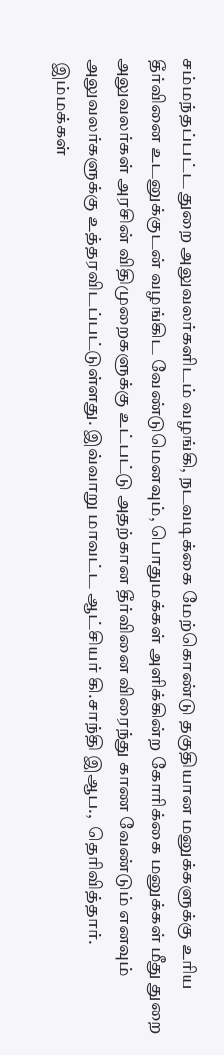சம்மந்தப்பட்ட துறை அலுவலர்களிடம் வழங்கி, நடவடிக்கை மேற்கொண்டு தகுதியான மனுக்களுக்கு உரிய தீர்வினை உடனுக்குடன் வழங்கிட வேண்டுமெனவும், பொதுமக்கள் அளிக்கின்ற கோரிக்கை மனுக்கள் மீது துறை அலுவலர்கள் அரசின் விதிமுறைகளுக்கு உட்பட்டு அதற்கான தீர்வினை விரைந்து காண வேண்டும் எனவும் அலுவலர்களுக்கு உத்தரவிடப்பட்டுள்ளது. இவ்வாறு மாவட்ட ஆட்சியர் கி.சாந்தி இஆப.,  தெரிவித்தார்.
 இம்மக்கள்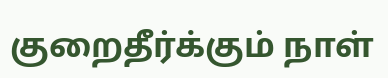குறைதீர்க்கும் நாள்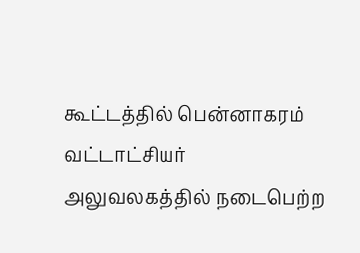கூட்டத்தில் பென்னாகரம் வட்டாட்சியர் அலுவலகத்தில் நடைபெற்ற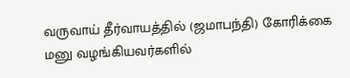வருவாய் தீர்வாயத்தில் (ஜமாபந்தி) கோரிக்கை மனு வழங்கியவர்களில்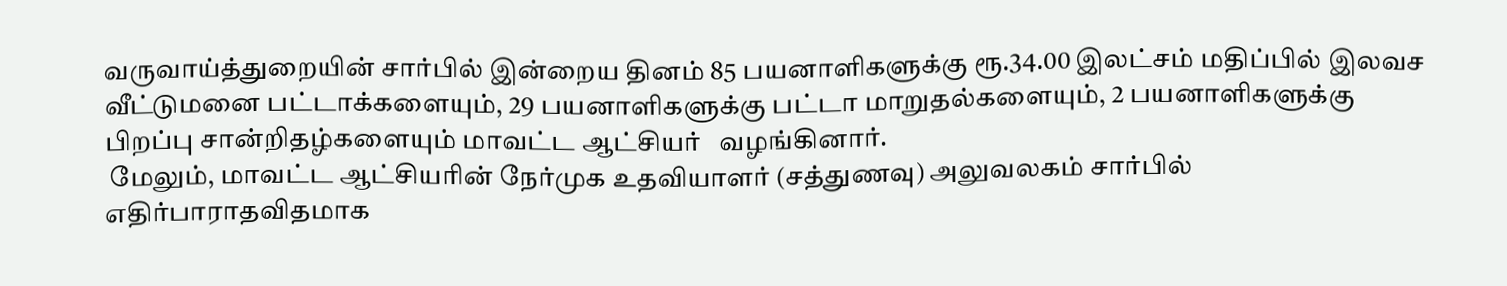வருவாய்த்துறையின் சார்பில் இன்றைய தினம் 85 பயனாளிகளுக்கு ரூ.34.00 இலட்சம் மதிப்பில் இலவச வீட்டுமனை பட்டாக்களையும், 29 பயனாளிகளுக்கு பட்டா மாறுதல்களையும், 2 பயனாளிகளுக்கு பிறப்பு சான்றிதழ்களையும் மாவட்ட ஆட்சியர்   வழங்கினார்.
 மேலும், மாவட்ட ஆட்சியரின் நேர்முக உதவியாளர் (சத்துணவு) அலுவலகம் சார்பில் எதிர்பாராதவிதமாக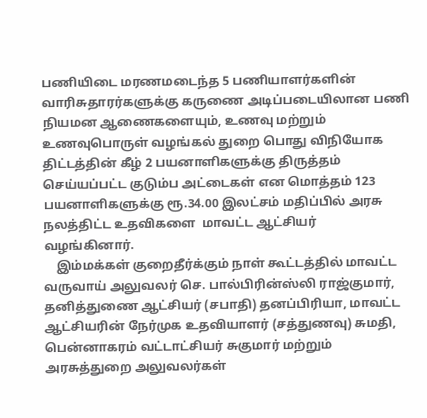பணியிடை மரணமடைந்த 5 பணியாளர்களின் வாரிசுதாரர்களுக்கு கருணை அடிப்படையிலான பணி நியமன ஆணைகளையும், உணவு மற்றும் உணவுபொருள் வழங்கல் துறை பொது விநியோக திட்டத்தின் கீழ் 2 பயனாளிகளுக்கு திருத்தம் செய்யப்பட்ட குடும்ப அட்டைகள் என மொத்தம் 123 பயனாளிகளுக்கு ரூ.34.00 இலட்சம் மதிப்பில் அரசு நலத்திட்ட உதவிகளை  மாவட்ட ஆட்சியர்  வழங்கினார்.
    இம்மக்கள் குறைதீர்க்கும் நாள் கூட்டத்தில் மாவட்ட வருவாய் அலுவலர் செ. பால்பிரின்ஸ்லி ராஜ்குமார், தனித்துணை ஆட்சியர் (சபாதி) தனப்பிரியா, மாவட்ட ஆட்சியரின் நேர்முக உதவியாளர் (சத்துணவு) சுமதி, பென்னாகரம் வட்டாட்சியர் சுகுமார் மற்றும் அரசுத்துறை அலுவலர்கள்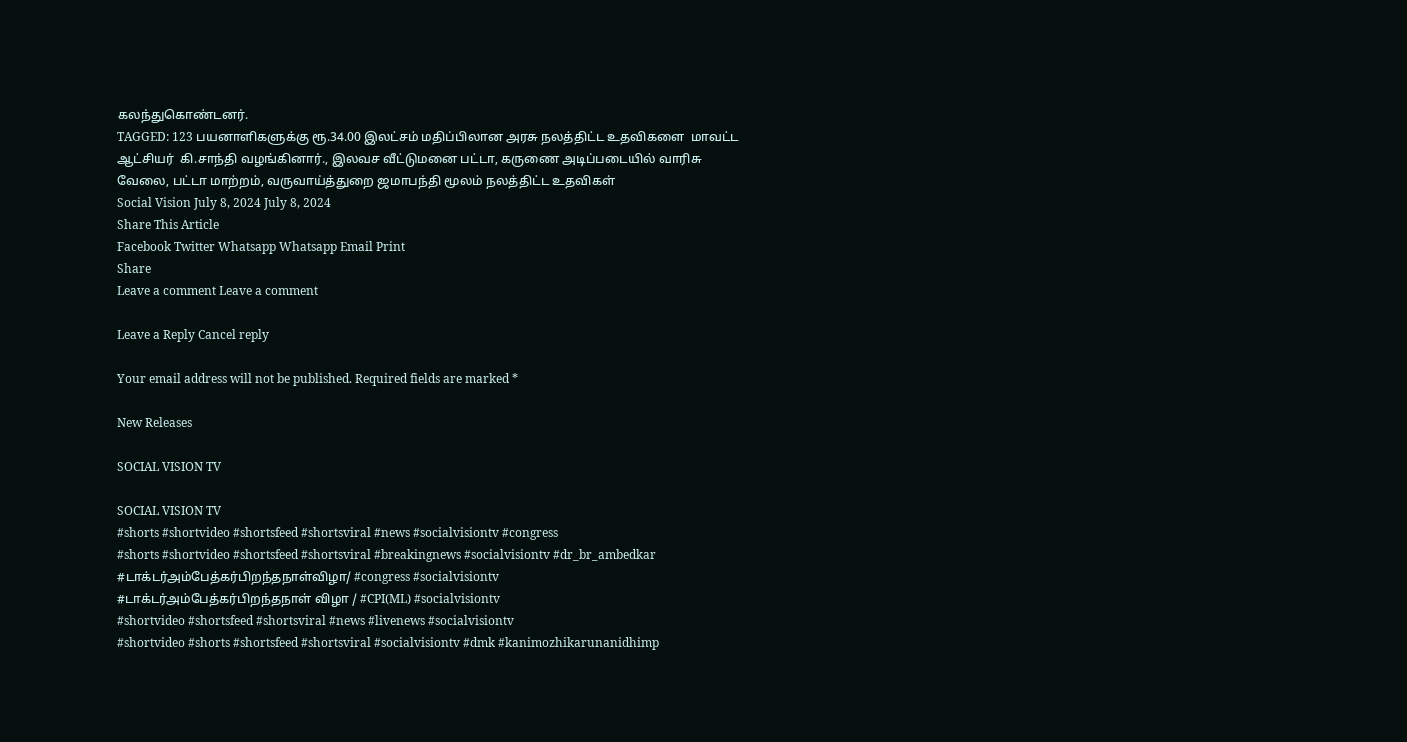கலந்துகொண்டனர்.
TAGGED: 123 பயனாளிகளுக்கு ரூ.34.00 இலட்சம் மதிப்பிலான அரசு நலத்திட்ட உதவிகளை  மாவட்ட ஆட்சியர்  கி.சாந்தி வழங்கினார்., இலவச வீட்டுமனை பட்டா, கருணை அடிப்படையில் வாரிசு வேலை, பட்டா மாற்றம், வருவாய்த்துறை ஜமாபந்தி மூலம் நலத்திட்ட உதவிகள்
Social Vision July 8, 2024 July 8, 2024
Share This Article
Facebook Twitter Whatsapp Whatsapp Email Print
Share
Leave a comment Leave a comment

Leave a Reply Cancel reply

Your email address will not be published. Required fields are marked *

New Releases

SOCIAL VISION TV

SOCIAL VISION TV
#shorts #shortvideo #shortsfeed #shortsviral #news #socialvisiontv #congress
#shorts #shortvideo #shortsfeed #shortsviral #breakingnews #socialvisiontv #dr_br_ambedkar
#டாக்டர்அம்பேத்கர்பிறந்தநாள்விழா/ #congress #socialvisiontv
#டாக்டர்அம்பேத்கர்பிறந்தநாள் விழா / #CPI(ML) #socialvisiontv
#shortvideo #shortsfeed #shortsviral #news #livenews #socialvisiontv
#shortvideo #shorts #shortsfeed #shortsviral #socialvisiontv #dmk #kanimozhikarunanidhimp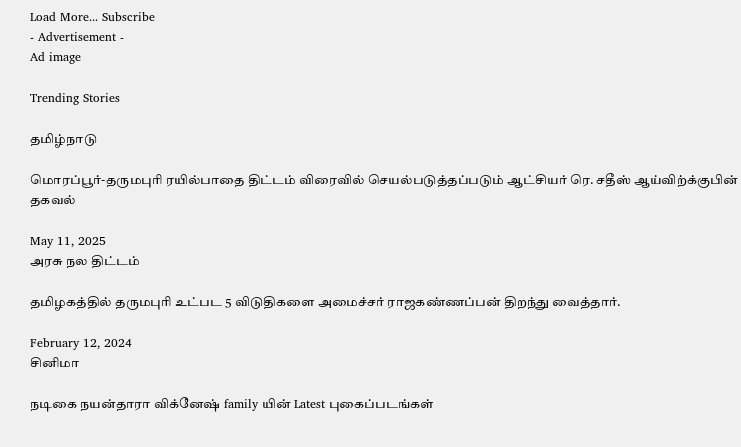Load More... Subscribe
- Advertisement -
Ad image

Trending Stories

தமிழ்நாடு

மொரப்பூர்-தருமபுரி ரயில்பாதை திட்டம் விரைவில் செயல்படுத்தப்படும் ஆட்சியர் ரெ. சதீஸ் ஆய்விற்க்குபின் தகவல்

May 11, 2025
அரசு நல திட்டம்

தமிழகத்தில் தருமபுரி உட்பட 5 விடுதிகளை அமைச்சர் ராஜகண்ணப்பன் திறந்து வைத்தார்.

February 12, 2024
சினிமா

நடிகை நயன்தாரா விக்னேஷ் family யின் Latest புகைப்படங்கள்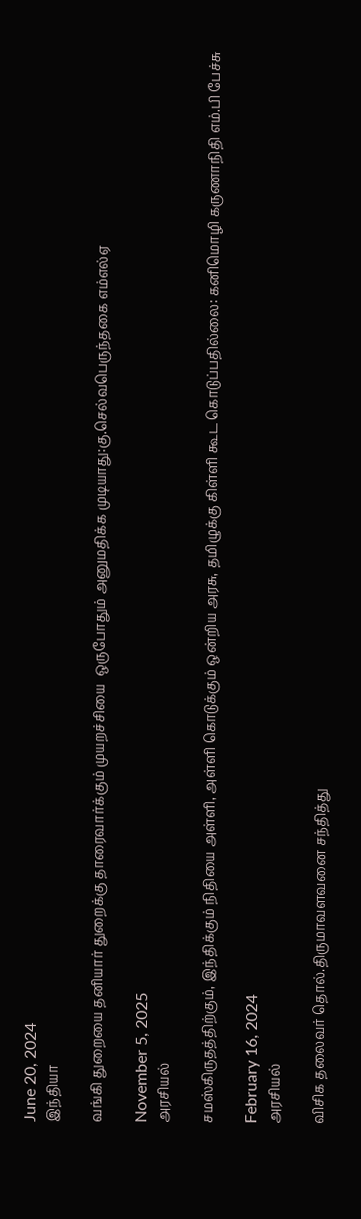June 20, 2024
இந்தியா

வங்கி துறையை தனியார் துறைக்கு தாரைவார்க்கும் முயறச்சியை  ஒருபோதும் அனுமதிக்க முடியாது:கு.செல்வபெருந்தகை எம்எல்ஏ

November 5, 2025
அரசியல்

சமஸ்கிருதத்திற்கும், இந்திக்கும் நிதியை அள்ளி, அள்ளி கொடுக்கும் ஒன்றிய அரசு, தமிழுக்கு கிள்ளி கூட கொடுப்பதில்லை: கனிமொழி கருணாநிதி எம்.பி பேச்சு

February 16, 2024
அரசியல்

விசிக தலைவர் தொல்.திருமாவளவனை சந்தித்து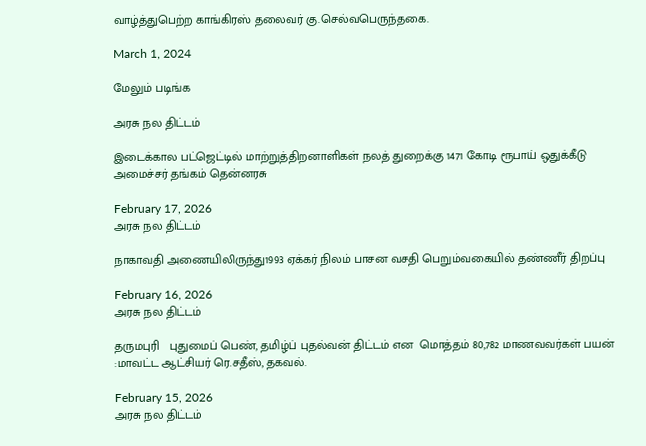வாழ்த்துபெற்ற காங்கிரஸ் தலைவர் கு.செல்வபெருந்தகை.

March 1, 2024

மேலும் படிங்க

அரசு நல திட்டம்

இடைக்கால பட்ஜெட்டில் மாற்றுத்திறனாளிகள் நலத் துறைக்கு 1471 கோடி ரூபாய் ஒதுக்கீடு  அமைச்சர் தங்கம் தென்னரசு

February 17, 2026
அரசு நல திட்டம்

நாகாவதி அணையிலிருந்து1993 ஏக்கர் நிலம் பாசன வசதி பெறும்வகையில் தண்ணீர் திறப்பு

February 16, 2026
அரசு நல திட்டம்

தருமபுரி   புதுமைப் பெண், தமிழ்ப் புதல்வன் திட்டம் என  மொத்தம் 80,782 மாணவவர்கள் பயன் :மாவட்ட ஆட்சியர் ரெ.சதீஸ், தகவல்.

February 15, 2026
அரசு நல திட்டம்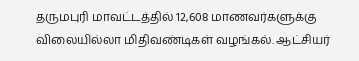தருமபுரி மாவட்டத்தில் 12,608 மாணவர்களுக்கு விலையில்லா மிதிவண்டிகள் வழங்கல். ஆட்சியர்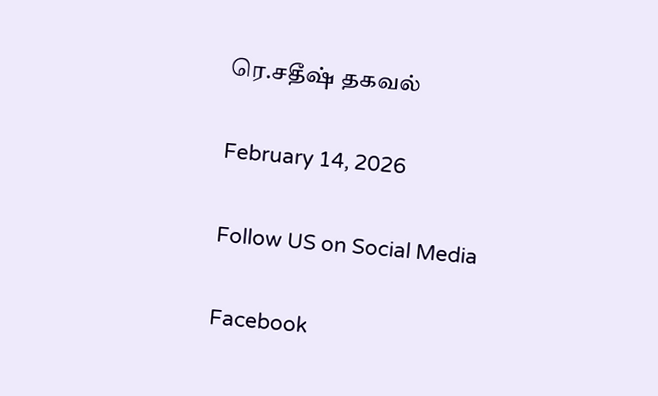ரெ.சதீஷ் தகவல்

February 14, 2026

Follow US on Social Media

Facebook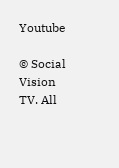Youtube

© Social Vision TV. All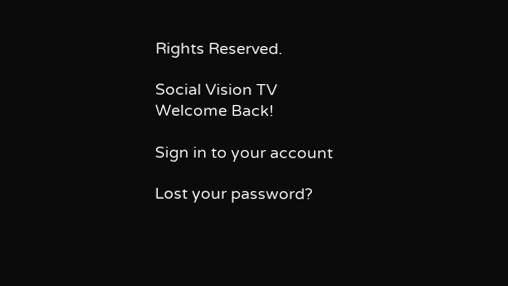Rights Reserved.

Social Vision TV
Welcome Back!

Sign in to your account

Lost your password?